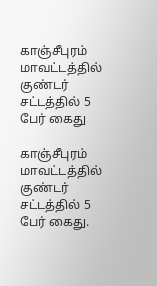காஞ்சீபுரம் மாவட்டத்தில் குண்டர் சட்டத்தில் 5 பேர் கைது

காஞ்சீபுரம் மாவட்டத்தில் குண்டர் சட்டத்தில் 5 பேர் கைது.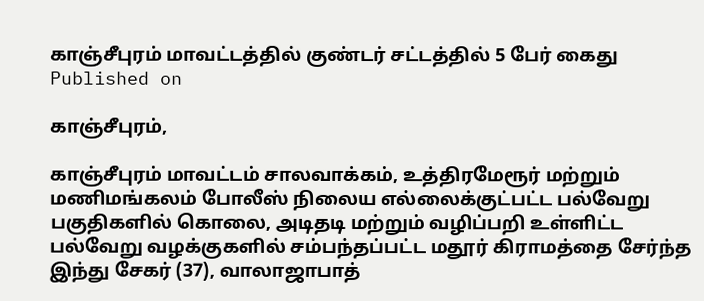காஞ்சீபுரம் மாவட்டத்தில் குண்டர் சட்டத்தில் 5 பேர் கைது
Published on

காஞ்சீபுரம்,

காஞ்சீபுரம் மாவட்டம் சாலவாக்கம், உத்திரமேரூர் மற்றும் மணிமங்கலம் போலீஸ் நிலைய எல்லைக்குட்பட்ட பல்வேறு பகுதிகளில் கொலை, அடிதடி மற்றும் வழிப்பறி உள்ளிட்ட பல்வேறு வழக்குகளில் சம்பந்தப்பட்ட மதூர் கிராமத்தை சேர்ந்த இந்து சேகர் (37), வாலாஜாபாத்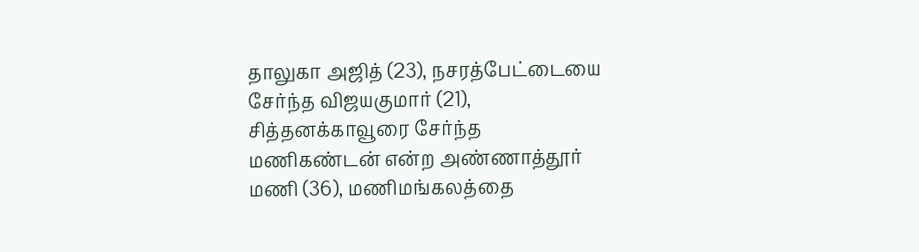தாலுகா அஜித் (23), நசரத்பேட்டையை சேர்ந்த விஜயகுமார் (21), சித்தனக்காவூரை சேர்ந்த மணிகண்டன் என்ற அண்ணாத்தூர் மணி (36), மணிமங்கலத்தை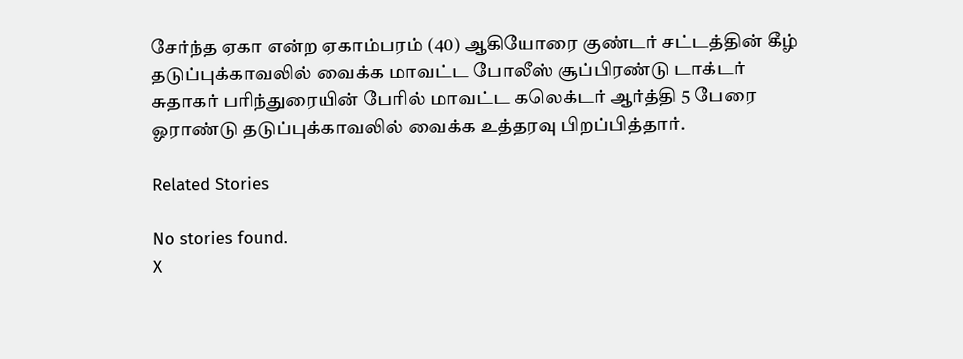சேர்ந்த ஏகா என்ற ஏகாம்பரம் (40) ஆகியோரை குண்டர் சட்டத்தின் கீழ் தடுப்புக்காவலில் வைக்க மாவட்ட போலீஸ் சூப்பிரண்டு டாக்டர் சுதாகர் பரிந்துரையின் பேரில் மாவட்ட கலெக்டர் ஆர்த்தி 5 பேரை ஓராண்டு தடுப்புக்காவலில் வைக்க உத்தரவு பிறப்பித்தார்.

Related Stories

No stories found.
X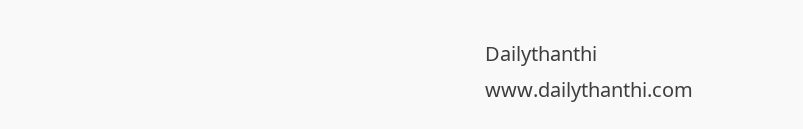Dailythanthi
www.dailythanthi.com